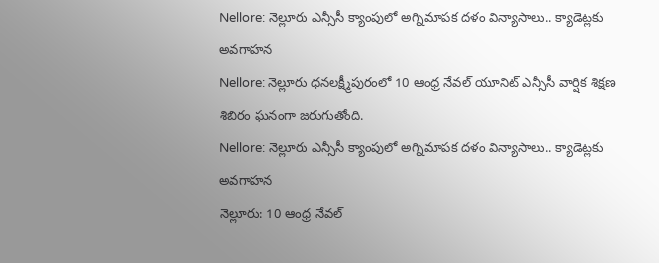Nellore: నెల్లూరు ఎన్సీసీ క్యాంపులో అగ్నిమాపక దళం విన్యాసాలు.. క్యాడెట్లకు అవగాహన
Nellore: నెల్లూరు ధనలక్ష్మీపురంలో 10 ఆంధ్ర నేవల్ యూనిట్ ఎన్సీసీ వార్షిక శిక్షణ శిబిరం ఘనంగా జరుగుతోంది.
Nellore: నెల్లూరు ఎన్సీసీ క్యాంపులో అగ్నిమాపక దళం విన్యాసాలు.. క్యాడెట్లకు అవగాహన
నెల్లూరు: 10 ఆంధ్ర నేవల్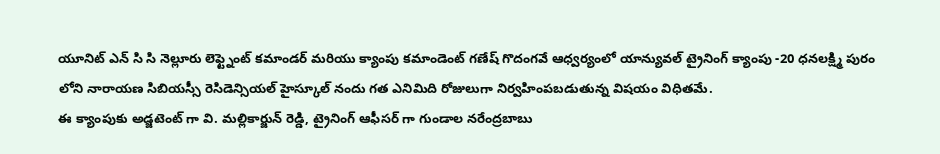యూనిట్ ఎన్ సి సి నెల్లూరు లెఫ్ట్నెంట్ కమాండర్ మరియు క్యాంపు కమాండెంట్ గణేష్ గొదంగవే ఆధ్వర్యంలో యాన్యువల్ ట్రైనింగ్ క్యాంపు -20 ధనలక్ష్మి పురం లోని నారాయణ సిబియస్సీ రెసిడెన్సియల్ హైస్కూల్ నందు గత ఎనిమిది రోజులుగా నిర్వహింపబడుతున్న విషయం విధితమే.
ఈ క్యాంపుకు అడ్జటెంట్ గా వి. మల్లికార్జున్ రెడ్డి, ట్రైనింగ్ ఆఫీసర్ గా గుండాల నరేంద్రబాబు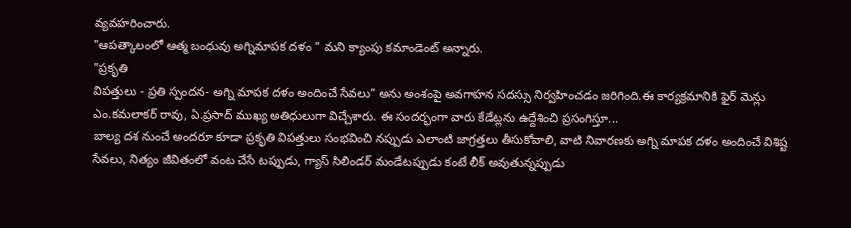వ్యవహరించారు.
"ఆపత్కాలంలో ఆత్మ బంధువు అగ్నిమాపక దళం " మని క్యాంపు కమాండెంట్ అన్నారు.
"ప్రకృతి
విపత్తులు - ప్రతి స్పందన- అగ్ని మాపక దళం అందించే సేవలు" అను అంశంపై అవగాహన సదస్సు నిర్వహించడం జరిగింది.ఈ కార్యక్రమానికి ఫైర్ మెన్లు ఎం.కమలాకర్ రావు, ఏ.ప్రసాద్ ముఖ్య అతిధులుగా విచ్చేశారు. ఈ సందర్భంగా వారు కేడేట్లను ఉద్దేశించి ప్రసంగిస్తూ...
బాల్య దశ నుంచే అందరూ కూడా ప్రకృతి విపత్తులు సంభవించి నప్పుడు ఎలాంటి జాగ్రత్తలు తీసుకోవాలి, వాటి నివారణకు అగ్ని మాపక దళం అందించే విశిష్ట సేవలు, నిత్యం జీవితంలో వంట చేసే టప్పుడు, గ్యాస్ సిలిండర్ మండేటప్పుడు కంటే లీక్ అవుతున్నప్పుడు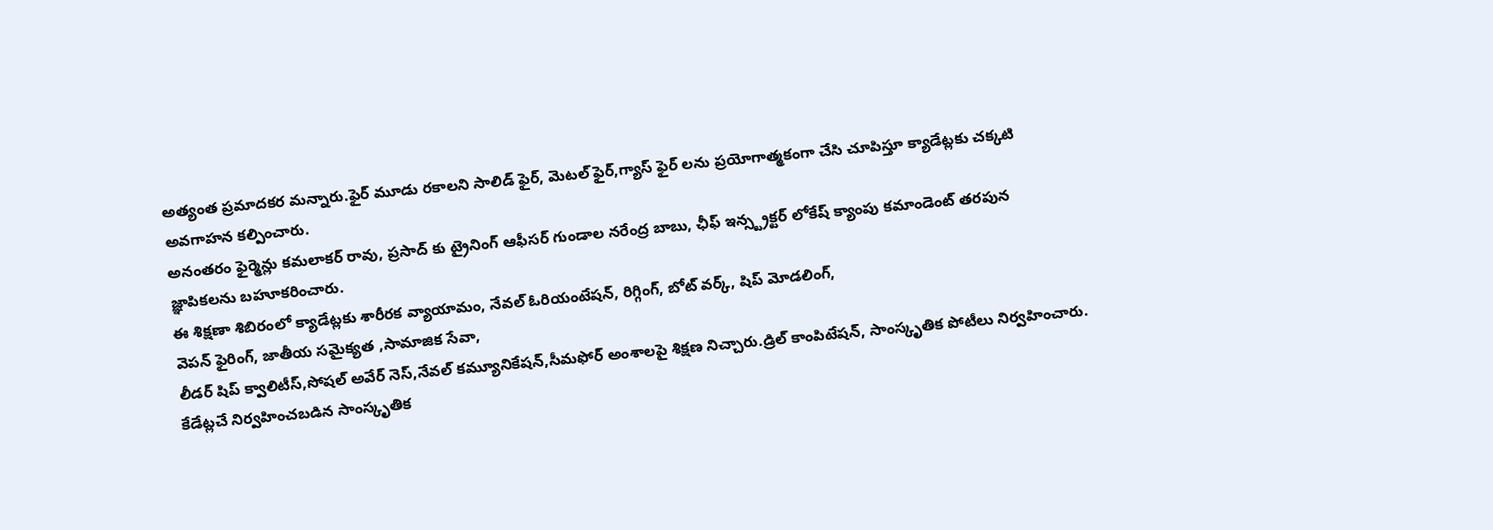అత్యంత ప్రమాదకర మన్నారు.ఫైర్ మూడు రకాలని సాలిడ్ ఫైర్, మెటల్ ఫైర్,గ్యాస్ ఫైర్ లను ప్రయోగాత్మకంగా చేసి చూపిస్తూ క్యాడేట్లకు చక్కటి అవగాహన కల్పించారు.
అనంతరం ఫైర్మెన్లు కమలాకర్ రావు, ప్రసాద్ కు ట్రైనింగ్ ఆఫీసర్ గుండాల నరేంద్ర బాబు, ఛీఫ్ ఇన్స్ట్రక్టర్ లోకేష్ క్యాంపు కమాండెంట్ తరపున జ్ఞాపికలను బహూకరించారు.
ఈ శిక్షణా శిబిరంలో క్యాడేట్లకు శారీరక వ్యాయామం, నేవల్ ఓరియంటేషన్, రిగ్గింగ్, బోట్ వర్క్, షిప్ మోడలింగ్,
వెపన్ ఫైరింగ్, జాతీయ సమైక్యత ,సామాజిక సేవా,
లీడర్ షిప్ క్వాలిటీస్,సోషల్ అవేర్ నెస్,నేవల్ కమ్యూనికేషన్,సీమఫోర్ అంశాలపై శిక్షణ నిచ్చారు.డ్రిల్ కాంపిటేషన్, సాంస్కృతిక పోటీలు నిర్వహించారు.
కేడేట్లచే నిర్వహించబడిన సాంస్కృతిక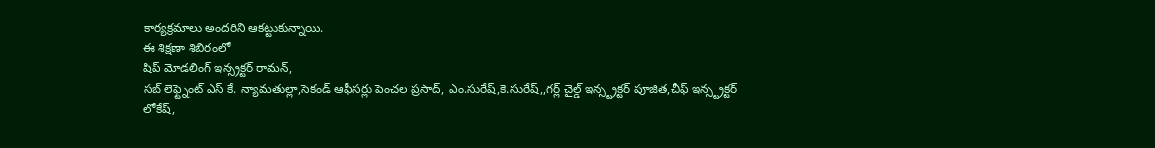కార్యక్రమాలు అందరిని ఆకట్టుకున్నాయి.
ఈ శిక్షణా శిబిరంలో
షిప్ మోడలింగ్ ఇన్స్రక్టర్ రామన్,
సబ్ లెఫ్ట్నెంట్ ఎస్ కే. న్యామతుల్లా,సెకండ్ ఆఫీసర్లు పెంచల ప్రసాద్, ఎం.సురేష్,కె.సురేష్,,గర్ల్ చైల్డ్ ఇన్స్ట్రక్టర్ పూజిత,చీఫ్ ఇన్స్ట్రక్టర్ లోకేష్,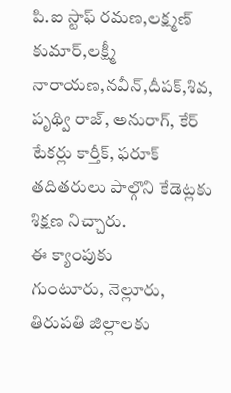పి.ఐ స్టాఫ్ రమణ,లక్ష్మణ్ కుమార్,లక్ష్మీ నారాయణ,నవీన్,దీపక్,శివ, పృథ్వి రాజ్, అనురాగ్, కేర్ టేకర్లు కార్తీక్, ఫరూక్ తదితరులు పాల్గొని కేడెట్లకు శిక్షణ నిచ్చారు.
ఈ క్యాంపుకు
గుంటూరు, నెల్లూరు, తిరుపతి జిల్లాలకు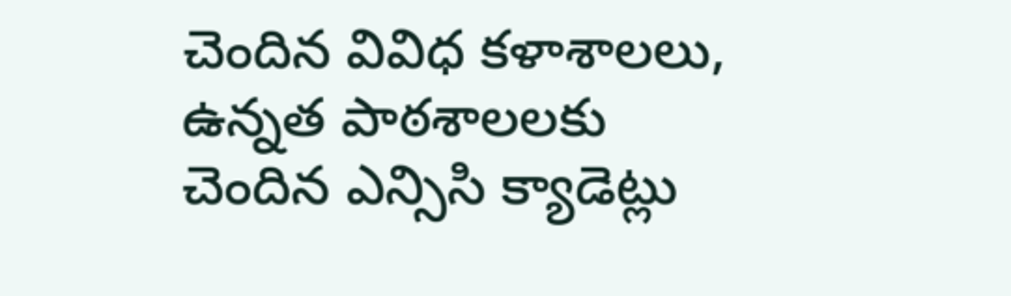చెందిన వివిధ కళాశాలలు, ఉన్నత పాఠశాలలకు చెందిన ఎన్సిసి క్యాడెట్లు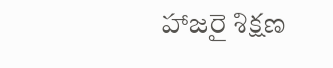హాజరై శిక్షణ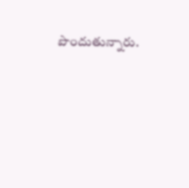పొందుతున్నారు.